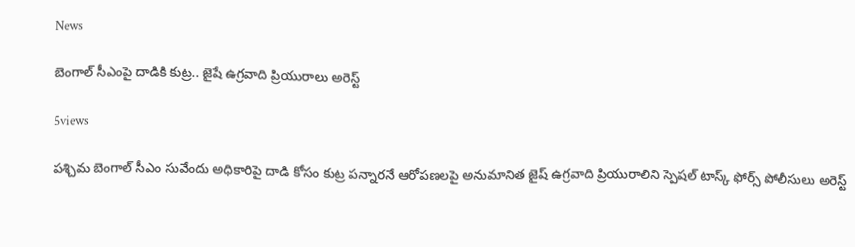News

బెంగాల్ సీఎంపై దాడికి కుట్ర.. జైషే ఉగ్రవాది ప్రియురాలు అరెస్ట్‌

5views

పశ్చిమ బెంగాల్ సీఎం సువేందు అధికారిపై దాడి కోసం కుట్ర పన్నారనే ఆరోపణలపై అనుమానిత జైష్ ఉగ్రవాది ప్రియురాలిని స్పెషల్ టాస్క్ ఫోర్స్ పోలీసులు అరెస్ట్‌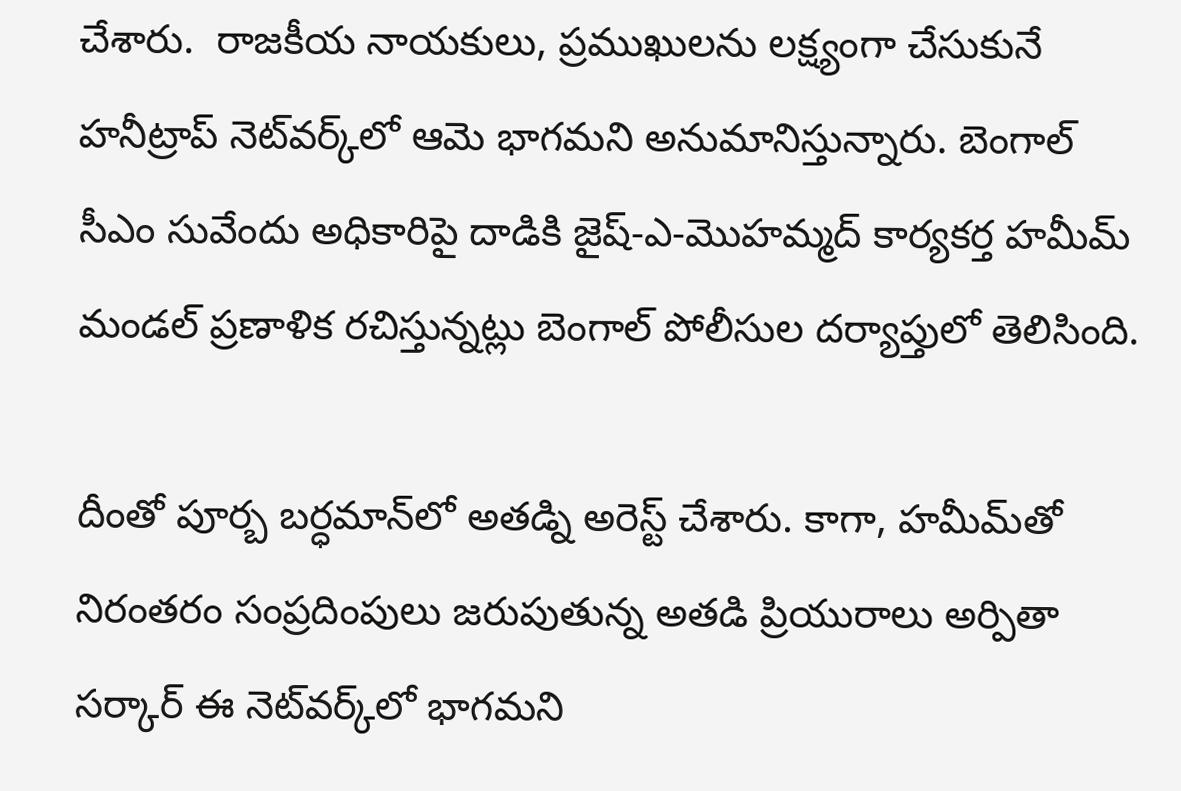చేశారు.  రాజకీయ నాయకులు, ప్రముఖులను లక్ష్యంగా చేసుకునే హనీట్రాప్ నెట్‌వర్క్‌లో ఆమె భాగమని అనుమానిస్తున్నారు. బెంగాల్ సీఎం సువేందు అధికారిపై దాడికి జైష్-ఎ-మొహమ్మద్ కార్యకర్త హమీమ్ మండల్‌ ప్రణాళిక రచిస్తున్నట్లు బెంగాల్‌ పోలీసుల దర్యాప్తులో తెలిసింది.

దీంతో పూర్బ బర్ధమాన్‌లో అతడ్ని అరెస్ట్‌ చేశారు. కాగా, హమీమ్‌తో నిరంతరం సంప్రదింపులు జరుపుతున్న అతడి ప్రియురాలు అర్పితా సర్కార్‌ ఈ నెట్‌వర్క్‌లో భాగమని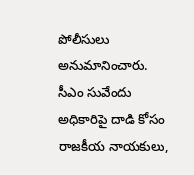పోలీసులు అనుమానించారు. సీఎం సువేందు అధికారిపై దాడి కోసం రాజకీయ నాయకులు,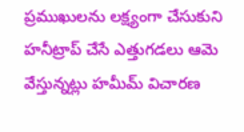ప్రముఖులను లక్ష్యంగా చేసుకుని హనీట్రాప్ చేసే ఎత్తుగడలు ఆమె వేస్తున్నట్లు హమీమ్‌ విచారణ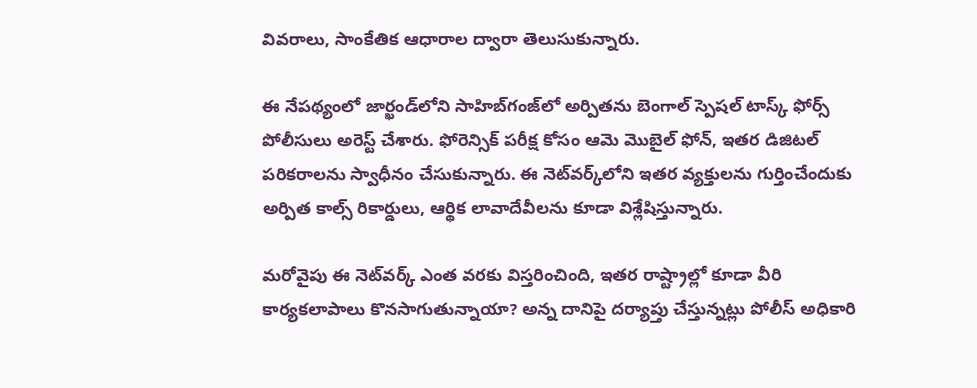వివరాలు, సాంకేతిక ఆధారాల ద్వారా తెలుసుకున్నారు.

ఈ నేపథ్యంలో జార్ఖండ్‌లోని సాహిబ్‌గంజ్‌లో అర్పితను బెంగాల్‌ స్పెషల్ టాస్క్ ఫోర్స్ పోలీసులు అరెస్ట్‌ చేశారు. ఫోరెన్సిక్ పరీక్ష కోసం ఆమె మొబైల్ ఫోన్, ఇతర డిజిటల్ పరికరాలను స్వాధీనం చేసుకున్నారు. ఈ నెట్‌వర్క్‌లోని ఇతర వ్యక్తులను గుర్తించేందుకు అర్పిత కాల్స్‌ రికార్డులు, ఆర్థిక లావాదేవీలను కూడా విశ్లేషిస్తున్నారు.

మరోవైపు ఈ నెట్‌వర్క్ ఎంత వరకు విస్తరించింది, ఇతర రాష్ట్రాల్లో కూడా వీరి కార్యకలాపాలు కొనసాగుతున్నాయా? అన్న దానిపై దర్యాప్తు చేస్తున్నట్లు పోలీస్‌ అధికారి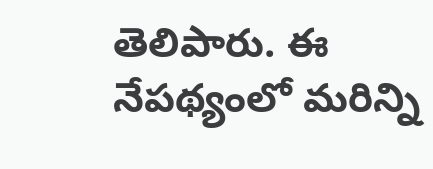తెలిపారు. ఈ నేపథ్యంలో మరిన్ని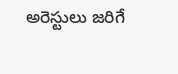అరెస్టులు జరిగే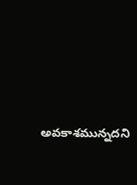అవకాశమున్నదని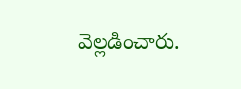వెల్లడించారు.